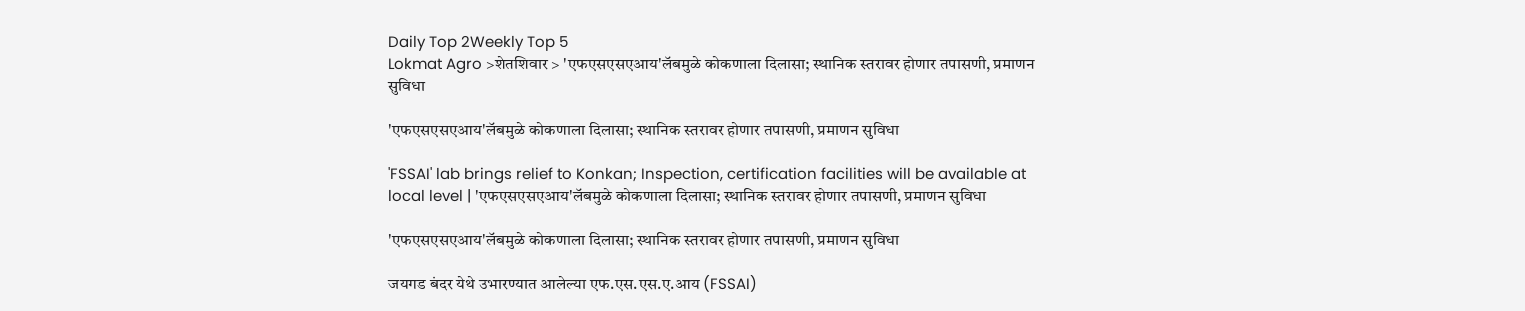Daily Top 2Weekly Top 5
Lokmat Agro >शेतशिवार > 'एफएसएसएआय'लॅबमुळे कोकणाला दिलासा; स्थानिक स्तरावर होणार तपासणी, प्रमाणन सुविधा

'एफएसएसएआय'लॅबमुळे कोकणाला दिलासा; स्थानिक स्तरावर होणार तपासणी, प्रमाणन सुविधा

'FSSAI' lab brings relief to Konkan; Inspection, certification facilities will be available at local level | 'एफएसएसएआय'लॅबमुळे कोकणाला दिलासा; स्थानिक स्तरावर होणार तपासणी, प्रमाणन सुविधा

'एफएसएसएआय'लॅबमुळे कोकणाला दिलासा; स्थानिक स्तरावर होणार तपासणी, प्रमाणन सुविधा

जयगड बंदर येथे उभारण्यात आलेल्या एफ.एस.एस.ए.आय (FSSAI)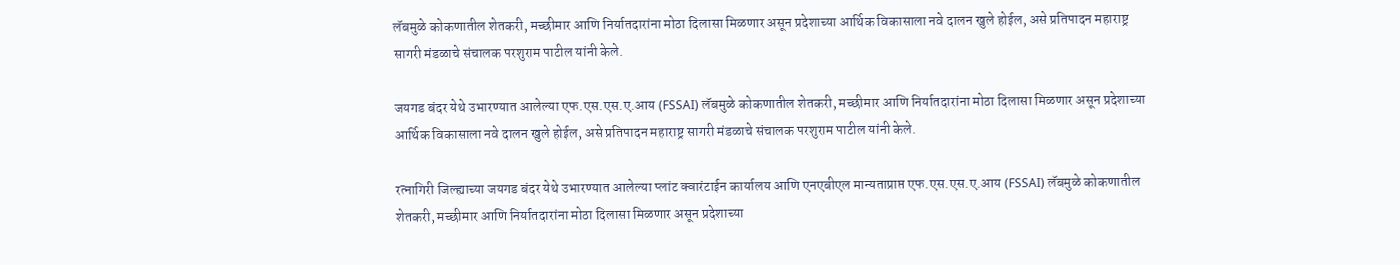लॅबमुळे कोकणातील शेतकरी, मच्छीमार आणि निर्यातदारांना मोठा दिलासा मिळणार असून प्रदेशाच्या आर्थिक विकासाला नवे दालन खुले होईल, असे प्रतिपादन महाराष्ट्र सागरी मंडळाचे संचालक परशुराम पाटील यांनी केले.

जयगड बंदर येथे उभारण्यात आलेल्या एफ.एस.एस.ए.आय (FSSAI) लॅबमुळे कोकणातील शेतकरी, मच्छीमार आणि निर्यातदारांना मोठा दिलासा मिळणार असून प्रदेशाच्या आर्थिक विकासाला नवे दालन खुले होईल, असे प्रतिपादन महाराष्ट्र सागरी मंडळाचे संचालक परशुराम पाटील यांनी केले.

रत्नागिरी जिल्ह्याच्या जयगड बंदर येथे उभारण्यात आलेल्या प्लांट क्वारंटाईन कार्यालय आणि एनएबीएल मान्यताप्राप्त एफ.एस.एस.ए.आय (FSSAI) लॅबमुळे कोकणातील शेतकरी, मच्छीमार आणि निर्यातदारांना मोठा दिलासा मिळणार असून प्रदेशाच्या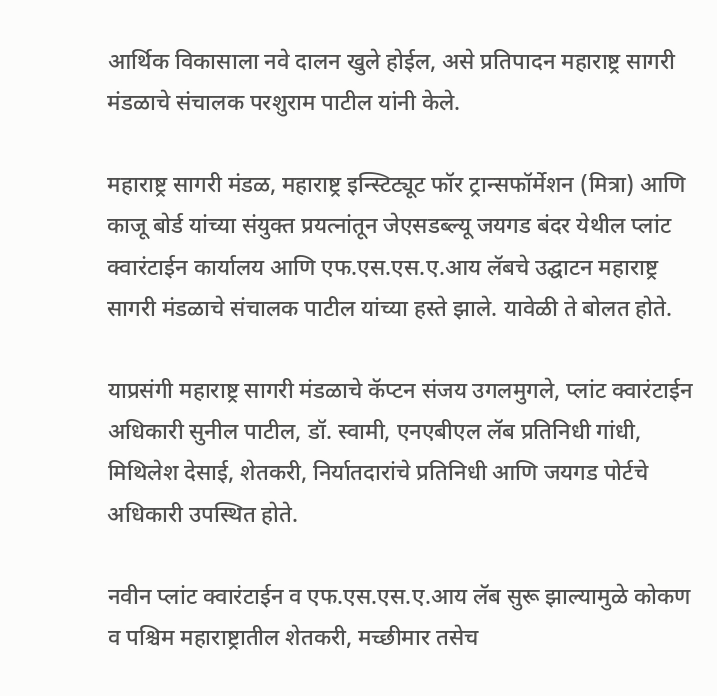आर्थिक विकासाला नवे दालन खुले होईल, असे प्रतिपादन महाराष्ट्र सागरी मंडळाचे संचालक परशुराम पाटील यांनी केले.

महाराष्ट्र सागरी मंडळ, महाराष्ट्र इन्स्टिट्यूट फॉर ट्रान्सफॉर्मेशन (मित्रा) आणि काजू बोर्ड यांच्या संयुक्त प्रयत्नांतून जेएसडब्ल्यू जयगड बंदर येथील प्लांट क्वारंटाईन कार्यालय आणि एफ.एस.एस.ए.आय लॅबचे उद्घाटन महाराष्ट्र सागरी मंडळाचे संचालक पाटील यांच्या हस्ते झाले. यावेळी ते बोलत होते.

याप्रसंगी महाराष्ट्र सागरी मंडळाचे कॅप्टन संजय उगलमुगले, प्लांट क्वारंटाईन अधिकारी सुनील पाटील, डॉ. स्वामी, एनएबीएल लॅब प्रतिनिधी गांधी, मिथिलेश देसाई, शेतकरी, निर्यातदारांचे प्रतिनिधी आणि जयगड पोर्टचे  अधिकारी उपस्थित होते.

नवीन प्लांट क्वारंटाईन व एफ.एस.एस.ए.आय लॅब सुरू झाल्यामुळे कोकण व पश्चिम महाराष्ट्रातील शेतकरी, मच्छीमार तसेच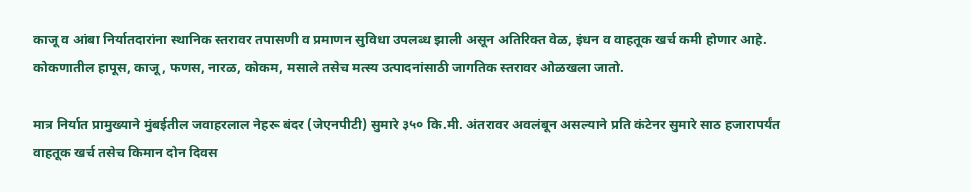काजू व आंबा निर्यातदारांना स्थानिक स्तरावर तपासणी व प्रमाणन सुविधा उपलब्ध झाली असून अतिरिक्त वेळ, इंधन व वाहतूक खर्च कमी होणार आहे. कोकणातील हापूस, काजू, फणस, नारळ, कोकम, मसाले तसेच मत्स्य उत्पादनांसाठी जागतिक स्तरावर ओळखला जातो.

मात्र निर्यात प्रामुख्याने मुंबईतील जवाहरलाल नेहरू बंदर (जेएनपीटी) सुमारे ३५० कि.मी. अंतरावर अवलंबून असल्याने प्रति कंटेनर सुमारे साठ हजारापर्यंत वाहतूक खर्च तसेच किमान दोन दिवस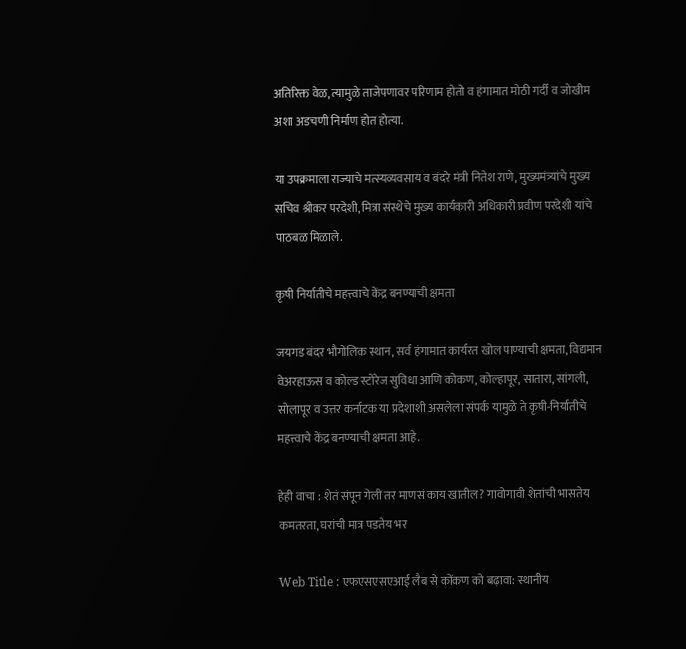अतिरिक्त वेळ, त्यामुळे ताजेपणावर परिणाम होतो व हंगामात मोठी गर्दी व जोखीम अशा अडचणी निर्माण होत होत्या.

या उपक्रमाला राज्याचे मत्स्यव्यवसाय व बंदरे मंत्री नितेश राणे, मुख्यमंत्र्यांचे मुख्य सचिव श्रीकर परदेशी, मित्रा संस्थेचे मुख्य कार्यकारी अधिकारी प्रवीण परदेशी यांचे पाठबळ मिळाले.

कृषी निर्यातीचे महत्त्वाचे केंद्र बनण्याची क्षमता

जयगड बंदर भौगोलिक स्थान, सर्व हंगामात कार्यरत खोल पाण्याची क्षमता, विद्यमान वेअरहाऊस व कोल्ड स्टोरेज सुविधा आणि कोकण, कोल्हापूर, सातारा, सांगली, सोलापूर व उत्तर कर्नाटक या प्रदेशाशी असलेला संपर्क यामुळे ते कृषी-निर्यातीचे महत्त्वाचे केंद्र बनण्याची क्षमता आहे.

हेही वाचा : शेतं संपून गेली तर माणसं काय खातील? गावोगावी शेतांची भासतेय कमतरता, घरांची मात्र पडतेय भर

Web Title : एफएसएसएआई लैब से कोंकण को बढ़ावा: स्थानीय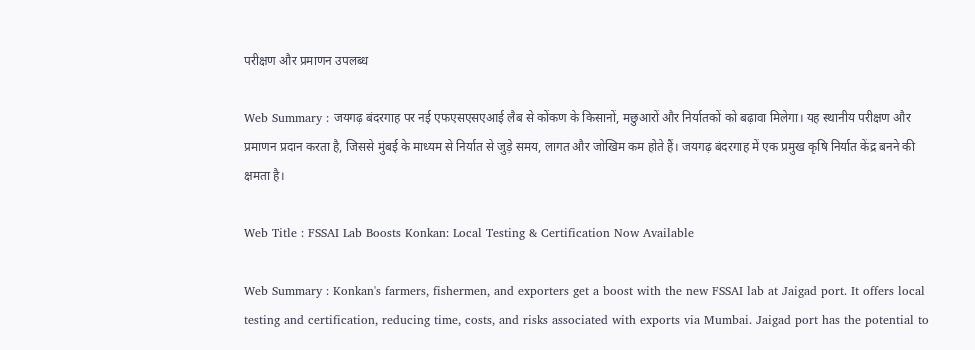परीक्षण और प्रमाणन उपलब्ध

Web Summary : जयगढ़ बंदरगाह पर नई एफएसएसएआई लैब से कोंकण के किसानों, मछुआरों और निर्यातकों को बढ़ावा मिलेगा। यह स्थानीय परीक्षण और प्रमाणन प्रदान करता है, जिससे मुंबई के माध्यम से निर्यात से जुड़े समय, लागत और जोखिम कम होते हैं। जयगढ़ बंदरगाह में एक प्रमुख कृषि निर्यात केंद्र बनने की क्षमता है।

Web Title : FSSAI Lab Boosts Konkan: Local Testing & Certification Now Available

Web Summary : Konkan's farmers, fishermen, and exporters get a boost with the new FSSAI lab at Jaigad port. It offers local testing and certification, reducing time, costs, and risks associated with exports via Mumbai. Jaigad port has the potential to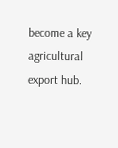become a key agricultural export hub.